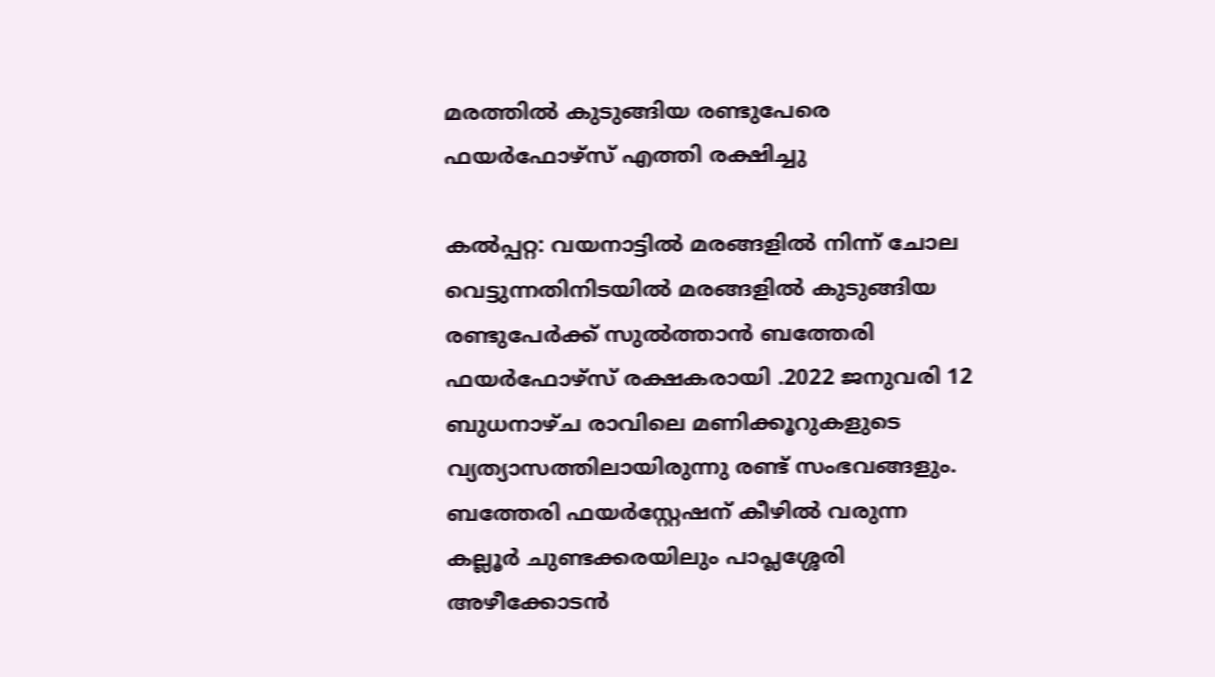മരത്തിൽ കുടുങ്ങിയ രണ്ടുപേരെ ഫയർഫോഴ്സ് എത്തി രക്ഷിച്ചു

കൽപ്പറ്റ: വയനാട്ടിൽ മരങ്ങളിൽ നിന്ന് ചോല വെട്ടുന്നതിനിടയിൽ മരങ്ങളിൽ കുടുങ്ങിയ രണ്ടുപേർക്ക് സുൽത്താൻ ബത്തേരി ഫയർഫോഴ്സ് രക്ഷകരായി .2022 ജനുവരി 12 ബുധനാഴ്ച രാവിലെ മണിക്കൂറുകളുടെ വ്യത്യാസത്തിലായിരുന്നു രണ്ട് സംഭവങ്ങളും. ബത്തേരി ഫയർ‌സ്റ്റേഷന് കീഴിൽ വരുന്ന കല്ലൂർ ചുണ്ടക്കരയിലും പാപ്ലശ്ശേരി അഴീക്കോടൻ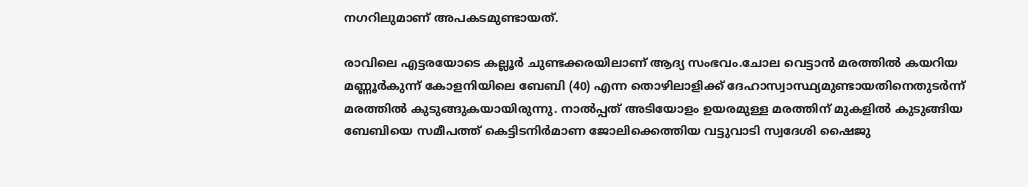നഗറിലുമാണ് അപകടമുണ്ടായത്.

രാവിലെ എട്ടരയോടെ കല്ലൂർ ചുണ്ടക്കരയിലാണ് ആദ്യ സംഭവം.ചോല വെട്ടാൻ മരത്തിൽ കയറിയ മണ്ണൂർകുന്ന് കോളനിയിലെ ബേബി (40) എന്ന തൊഴിലാളിക്ക് ദേഹാസ്വാസ്ഥ്യമുണ്ടായതിനെതുടർന്ന് മരത്തിൽ കുടുങ്ങുകയായിരുന്നു. നാൽപ്പത് അടിയോളം ഉയരമുള്ള മരത്തിന് മുകളിൽ കുടുങ്ങിയ ബേബിയെ സമീപത്ത് കെട്ടിടനിർമാണ ജോലിക്കെത്തിയ വട്ടുവാടി സ്വദേശി ഷൈജു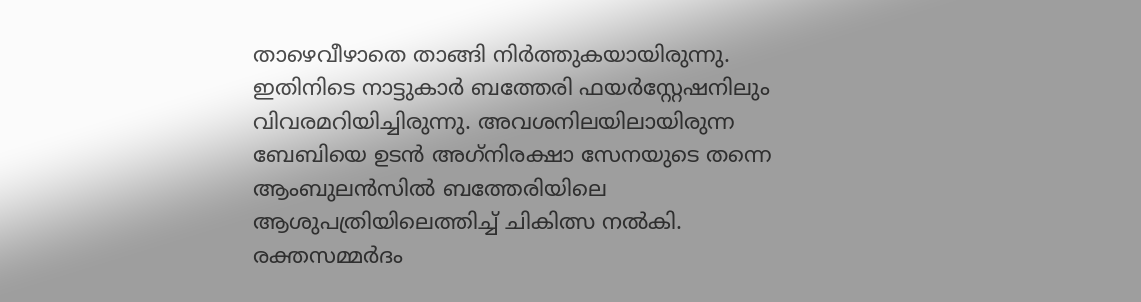താഴെവീഴാതെ താങ്ങി നിർത്തുകയായിരുന്നു. ഇതിനിടെ നാട്ടുകാർ ബത്തേരി ഫയർ‌സ്റ്റേഷനിലും വിവരമറിയിച്ചിരുന്നു. അവശനിലയിലായിരുന്ന ബേബിയെ ഉടൻ അഗ്‌നിരക്ഷാ സേനയുടെ തന്നെ ആംബുലൻസിൽ ബത്തേരിയിലെ ആശുപത്രിയിലെത്തിച്ച് ചികിത്സ നൽകി. രക്തസമ്മർദം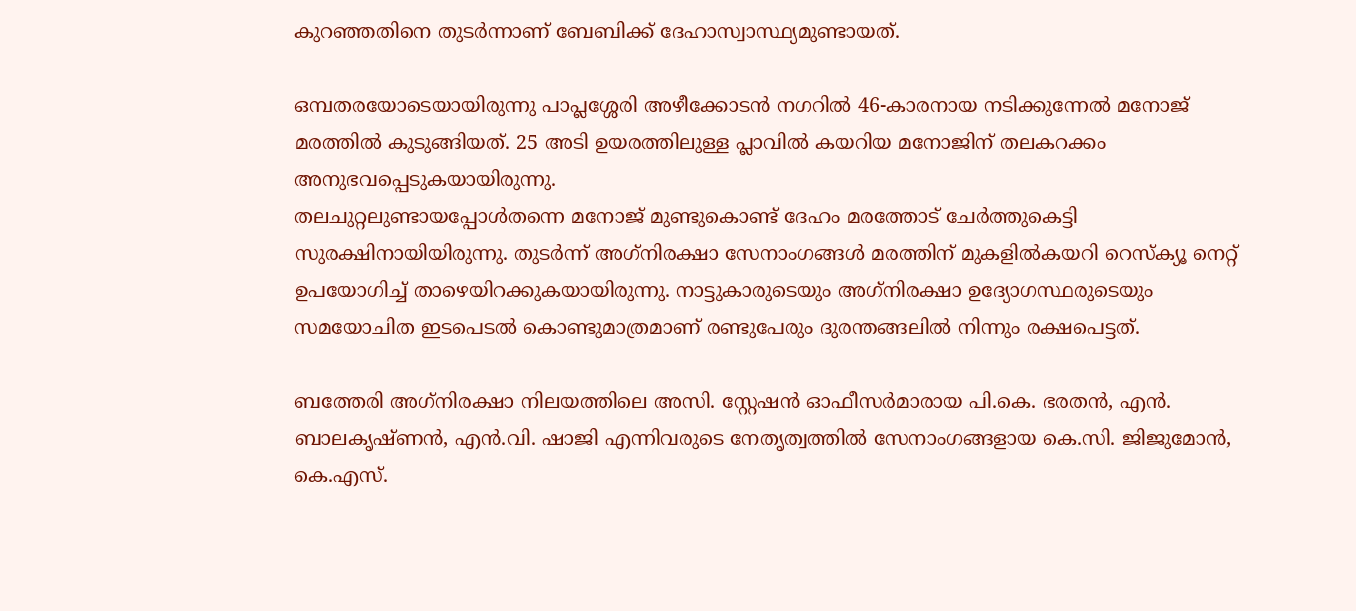കുറഞ്ഞതിനെ തുടർന്നാണ് ബേബിക്ക് ദേഹാസ്വാസ്ഥ്യമുണ്ടായത്.

ഒമ്പതരയോടെയായിരുന്നു പാപ്ലശ്ശേരി അഴീക്കോടൻ നഗറിൽ 46-കാരനായ നടിക്കുന്നേൽ മനോജ് മരത്തിൽ കുടുങ്ങിയത്. 25 അടി ഉയരത്തിലുള്ള പ്ലാവിൽ കയറിയ മനോജിന് തലകറക്കം അനുഭവപ്പെടുകയായിരുന്നു.
തലചുറ്റലുണ്ടായപ്പോൾതന്നെ മനോജ് മുണ്ടുകൊണ്ട് ദേഹം മരത്തോട് ചേർത്തുകെട്ടി സുരക്ഷിനായിയിരുന്നു. തുടർന്ന് അഗ്‌നിരക്ഷാ സേനാംഗങ്ങൾ മരത്തിന് മുകളിൽകയറി റെസ്‌ക്യൂ നെറ്റ് ഉപയോഗിച്ച് താഴെയിറക്കുകയായിരുന്നു. നാട്ടുകാരുടെയും അഗ്‌നിരക്ഷാ ഉദ്യോഗസ്ഥരുടെയും സമയോചിത ഇടപെടൽ കൊണ്ടുമാത്രമാണ് രണ്ടുപേരും ദുരന്തങ്ങലിൽ നിന്നും രക്ഷപെട്ടത്.

ബത്തേരി അഗ്‌നിരക്ഷാ നിലയത്തിലെ അസി. സ്റ്റേഷൻ ഓഫീസർമാരായ പി.കെ. ഭരതൻ, എൻ. ബാലകൃഷ്ണൻ, എൻ.വി. ഷാജി എന്നിവരുടെ നേതൃത്വത്തിൽ സേനാംഗങ്ങളായ കെ.സി. ജിജുമോൻ, കെ.എസ്.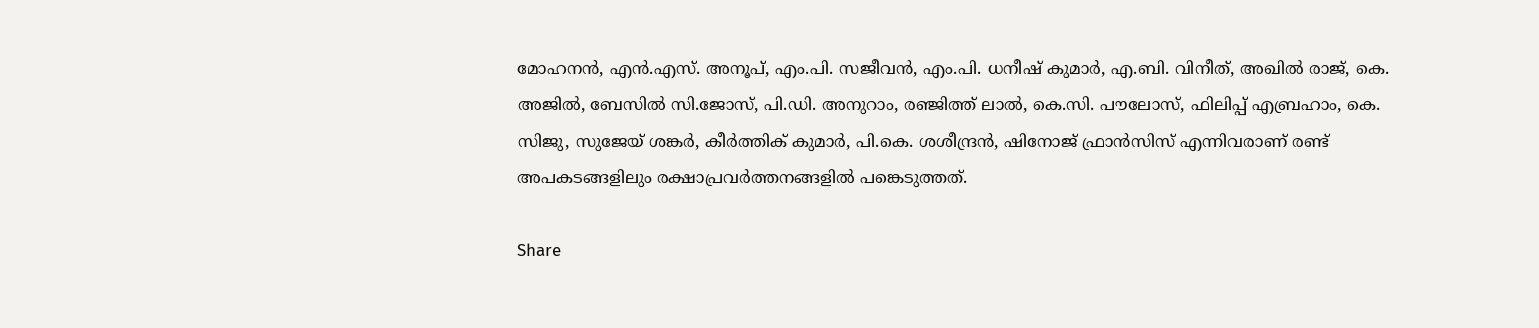മോഹനൻ, എൻ.എസ്. അനൂപ്, എം.പി. സജീവൻ, എം.പി. ധനീഷ് കുമാർ, എ.ബി. വിനീത്, അഖിൽ രാജ്, കെ. അജിൽ, ബേസിൽ സി.ജോസ്, പി.ഡി. അനുറാം, രഞ്ജിത്ത് ലാൽ, കെ.സി. പൗലോസ്, ഫിലിപ്പ് എബ്രഹാം, കെ. സിജു, സുജേയ് ശങ്കർ, കീർത്തിക് കുമാർ, പി.കെ. ശശീന്ദ്രൻ, ഷിനോജ് ഫ്രാൻസിസ് എന്നിവരാണ് രണ്ട് അപകടങ്ങളിലും രക്ഷാപ്രവർത്തനങ്ങളിൽ പങ്കെടുത്തത്.

Share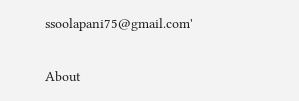ssoolapani75@gmail.com'

About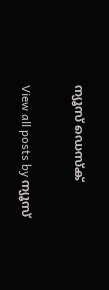ന്യൂസ് ഡെസ്ക്

View all posts by ന്യൂസ്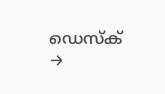ഡെസ്ക് →